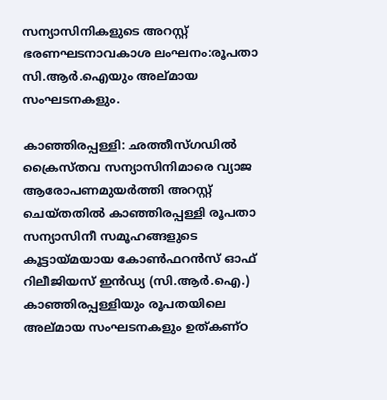സന്യാസിനികളുടെ അറസ്റ്റ് ഭരണഘടനാവകാശ ലംഘനം:രൂപതാ സി.ആര്‍.ഐയും അല്മായ സംഘടനകളും.

കാഞ്ഞിരപ്പള്ളി: ഛത്തീസ്ഗഡിൽ ക്രൈസ്തവ സന്യാസിനിമാരെ വ്യാജ ആരോപണമുയർത്തി അറസ്റ്റ് ചെയ്തതിൽ കാഞ്ഞിരപ്പള്ളി രൂപതാ സന്യാസിനീ സമൂഹങ്ങളുടെ കൂട്ടായ്മയായ കോണ്‍ഫറൻസ് ഓഫ് റിലീജിയസ് ഇൻഡ്യ (സി.ആര്‍.ഐ.) കാഞ്ഞിരപ്പള്ളിയും രൂപതയിലെ അല്മായ സംഘടനകളും ഉത്കണ്ഠ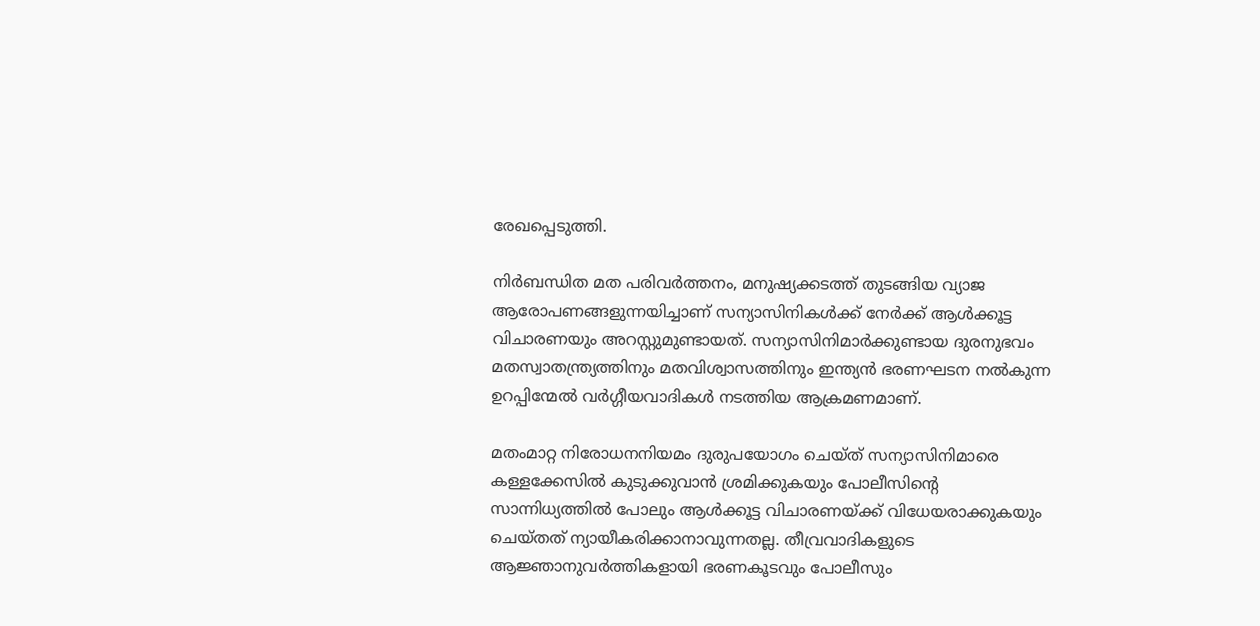രേഖപ്പെടുത്തി.

നിർബന്ധിത മത പരിവർത്തനം, മനുഷ്യക്കടത്ത് തുടങ്ങിയ വ്യാജ ആരോപണങ്ങളുന്നയിച്ചാണ് സന്യാസിനികൾക്ക് നേർക്ക് ആൾക്കൂട്ട വിചാരണയും അറസ്റ്റുമുണ്ടായത്. സന്യാസിനിമാര്‍ക്കുണ്ടായ ദുരനുഭവം മതസ്വാതന്ത്ര്യത്തിനും മതവിശ്വാസത്തിനും ഇന്ത്യന്‍ ഭരണഘടന നല്‍കുന്ന ഉറപ്പിന്മേല്‍ വർഗ്ഗീയവാദികൾ നടത്തിയ ആക്രമണമാണ്.

മതംമാറ്റ നിരോധനനിയമം ദുരുപയോഗം ചെയ്ത് സന്യാസിനിമാരെ കള്ളക്കേസില്‍ കുടുക്കുവാന്‍ ശ്രമിക്കുകയും പോലീസിൻ്റെ സാന്നിധ്യത്തിൽ പോലും ആൾക്കൂട്ട വിചാരണയ്ക്ക് വിധേയരാക്കുകയും ചെയ്തത് ന്യായീകരിക്കാനാവുന്നതല്ല. തീവ്രവാദികളുടെ ആജ്ഞാനുവര്‍ത്തികളായി ഭരണകൂടവും പോലീസും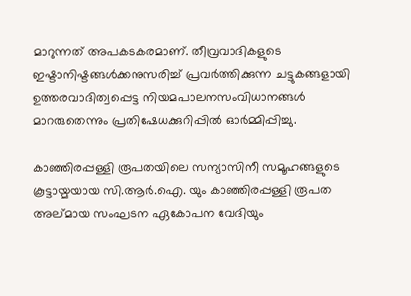മാറുന്നത് അപകടകരമാണ്. തീവ്രവാദികളുടെ ഇഷ്ടാനിഷ്ടങ്ങള്‍ക്കനുസരിച്ച് പ്രവര്‍ത്തിക്കുന്ന ചട്ടുകങ്ങളായി ഉത്തരവാദിത്വപ്പെട്ട നിയമപാലനസംവിധാനങ്ങള്‍ മാറരുതെന്നും പ്രതിഷേധക്കുറിപ്പില്‍ ഓര്‍മ്മിപ്പിച്ചു.

കാഞ്ഞിരപ്പള്ളി രൂപതയിലെ സന്യാസിനീ സമൂഹങ്ങളുടെ കൂട്ടായ്മയായ സി.ആര്‍.ഐ. യും കാഞ്ഞിരപ്പള്ളി രൂപത അല്മായ സംഘടന ഏകോപന വേദിയും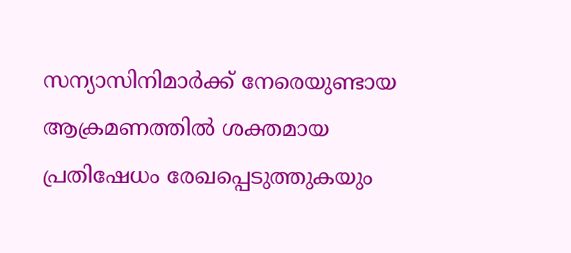സന്യാസിനിമാര്‍ക്ക് നേരെയുണ്ടായ ആക്രമണത്തില്‍ ശക്തമായ പ്രതിഷേധം രേഖപ്പെടുത്തുകയും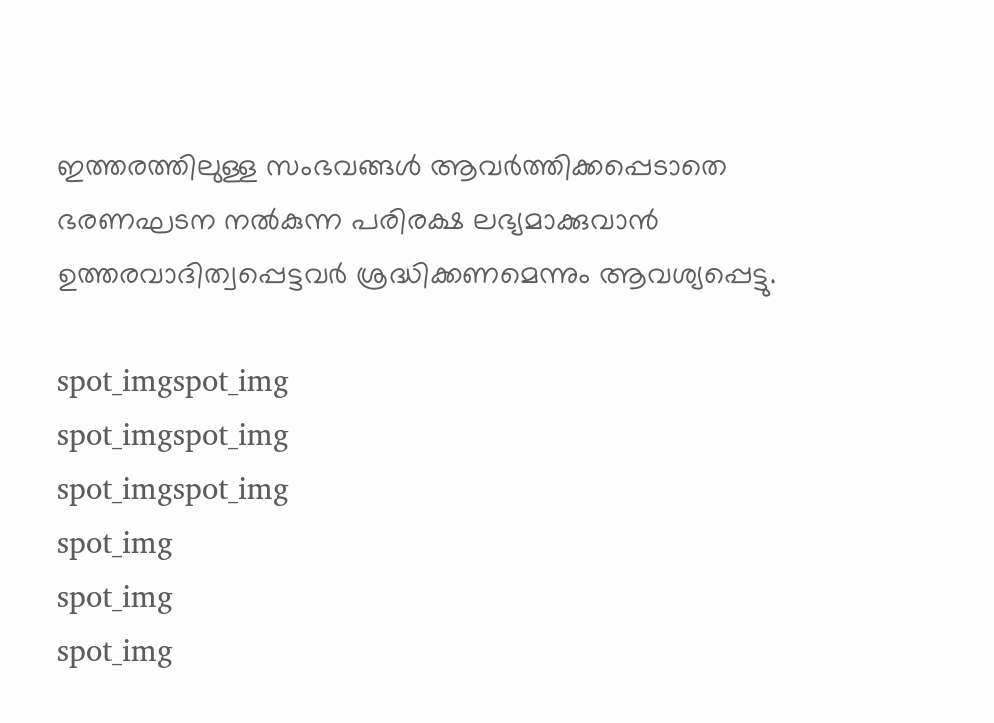ഇത്തരത്തിലുള്ള സംഭവങ്ങള്‍ ആവര്‍ത്തിക്കപ്പെടാതെ ഭരണഘടന നൽകുന്ന പരിരക്ഷ ലഭ്യമാക്കുവാൻ ഉത്തരവാദിത്വപ്പെട്ടവര്‍ ശ്രദ്ധിക്കണമെന്നും ആവശ്യപ്പെട്ടു.

spot_imgspot_img
spot_imgspot_img
spot_imgspot_img
spot_img
spot_img
spot_img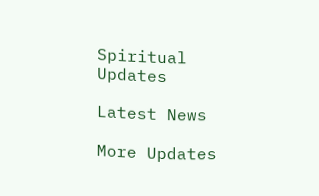Spiritual Updates

Latest News

More Updates